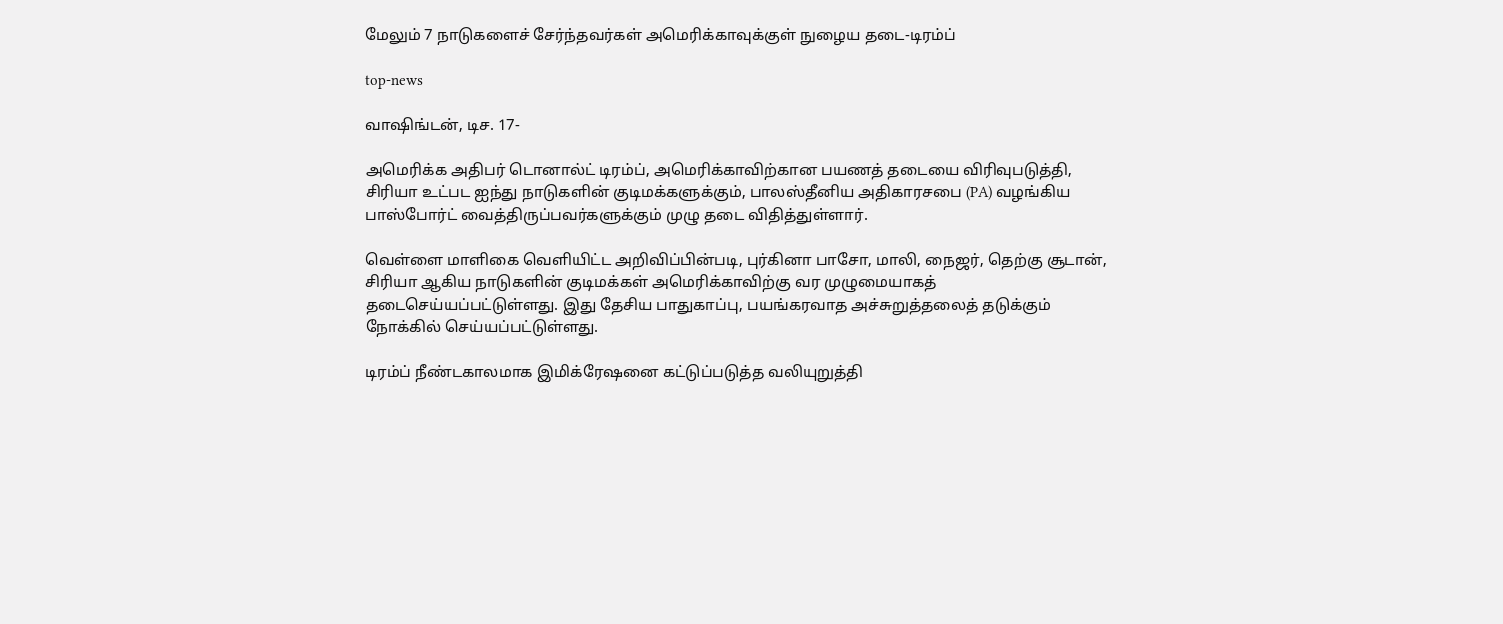மேலும் 7 நாடுகளைச் சேர்ந்தவர்கள் அமெரிக்காவுக்குள் நுழைய தடை-டிரம்ப்

top-news

வாஷிங்டன், டிச. 17-

அமெரிக்க அதிபர் டொனால்ட் டிரம்ப், அமெரிக்காவிற்கான பயணத் தடையை விரிவுபடுத்தி, சிரியா உட்பட ஐந்து நாடுகளின் குடிமக்களுக்கும், பாலஸ்தீனிய அதிகாரசபை (PA) வழங்கிய பாஸ்போர்ட் வைத்திருப்பவர்களுக்கும் முழு தடை விதித்துள்ளார்.

வெள்ளை மாளிகை வெளியிட்ட அறிவிப்பின்படி, புர்கினா பாசோ, மாலி, நைஜர், தெற்கு சூடான், சிரியா ஆகிய நாடுகளின் குடிமக்கள் அமெரிக்காவிற்கு வர முழுமையாகத் தடைசெய்யப்பட்டுள்ளது. இது தேசிய பாதுகாப்பு, பயங்கரவாத அச்சுறுத்தலைத் தடுக்கும் நோக்கில் செய்யப்பட்டுள்ளது.

டிரம்ப் நீண்டகாலமாக இமிக்ரேஷனை கட்டுப்படுத்த வலியுறுத்தி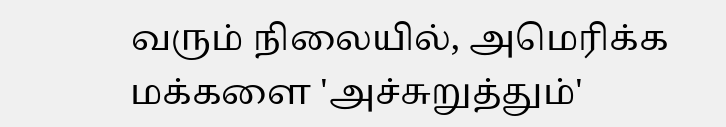வரும் நிலையில், அமெரிக்க மக்களை 'அச்சுறுத்தும்'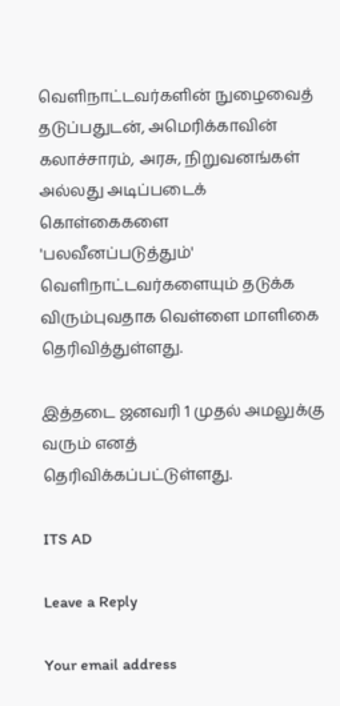வெளிநாட்டவர்களின் நுழைவைத் தடுப்பதுடன், அமெரிக்காவின் கலாச்சாரம், அரசு, நிறுவனங்கள் அல்லது அடிப்படைக் கொள்கைகளை 'பலவீனப்படுத்தும்' வெளிநாட்டவர்களையும் தடுக்க விரும்புவதாக வெள்ளை மாளிகை தெரிவித்துள்ளது.

இத்தடை ஜனவரி 1 முதல் அமலுக்கு வரும் எனத் தெரிவிக்கப்பட்டுள்ளது.

ITS AD

Leave a Reply

Your email address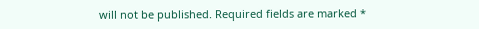will not be published. Required fields are marked *